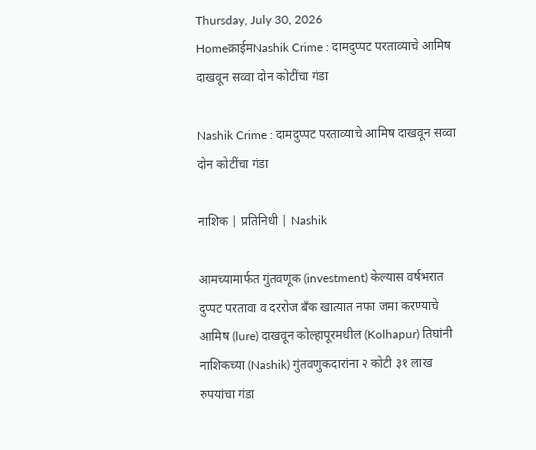Thursday, July 30, 2026
Homeक्राईमNashik Crime : दामदुप्पट परताव्याचे आमिष दाखवून सव्वा दोन कोटींचा गंडा

Nashik Crime : दामदुप्पट परताव्याचे आमिष दाखवून सव्वा दोन कोटींचा गंडा

नाशिक | प्रतिनिधी | Nashik

आमच्यामार्फत गुंतवणूक (investment) केल्यास वर्षभरात दुप्पट परतावा व दररोज बँक खात्यात नफा जमा करण्याचे आमिष (lure) दाखवून कोल्हापूरमधील (Kolhapur) तिघांनी नाशिकच्या (Nashik) गुंतवणुकदारांना २ कोटी ३१ लाख रुपयांचा गंडा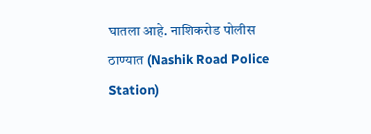घातला आहे. नाशिकरोड पोलीस ठाण्यात (Nashik Road Police Station)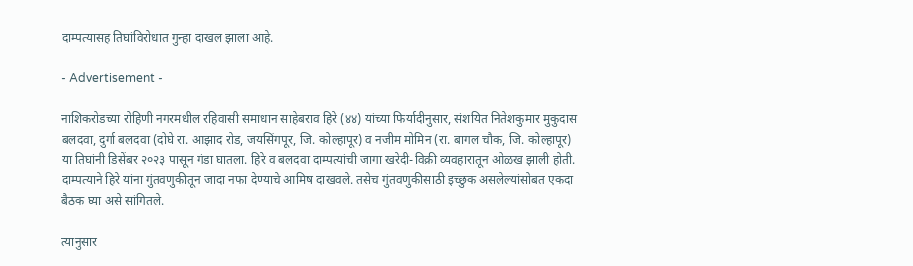दाम्पत्यासह तिघांविरोधात गुन्हा दाखल झाला आहे.

- Advertisement -

नाशिकरोडच्या रोहिणी नगरमधील रहिवासी समाधान साहेबराव हिरे (४४) यांच्या फिर्यादीनुसार, संशयित नितेशकुमार मुकुदास बलदवा, दुर्गा बलदवा (दोघे रा. आझाद रोड, जयसिंगपूर, जि. कोल्हापूर) व नजीम मोमिन (रा. बागल चौक, जि. कोल्हापूर) या तिघांनी डिसेंबर २०२३ पासून गंडा घातला. हिरे व बलदवा दाम्पत्यांची जागा खरेदी-विक्री व्यवहारातून ओळख झाली होती. दाम्पत्याने हिरे यांना गुंतवणुकीतून जादा नफा देण्याचे आमिष दाखवले. तसेच गुंतवणुकीसाठी इच्छुक असलेल्यांसोबत एकदा बैठक घ्या असे सांगितले.

त्यानुसार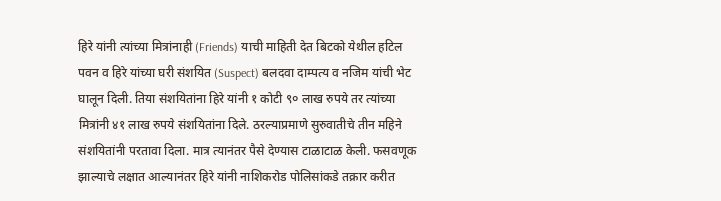हिरे यांनी त्यांच्या मित्रांनाही (Friends) याची माहिती देत बिटको येथील हटिल पवन व हिरे यांच्या घरी संशयित (Suspect) बलदवा दाम्पत्य व नजिम यांची भेट घालून दिली. तिया संशयितांना हिरे यांनी १ कोटी ९० लाख रुपये तर त्यांच्या मित्रांनी ४१ लाख रुपये संशयितांना दिले. ठरल्याप्रमाणे सुरुवातीचे तीन महिने संशयितांनी परतावा दिला. मात्र त्यानंतर पैसे देण्यास टाळाटाळ केली. फसवणूक झाल्याचे लक्षात आल्यानंतर हिरे यांनी नाशिकरोड पोलिसांकडे तक्रार करीत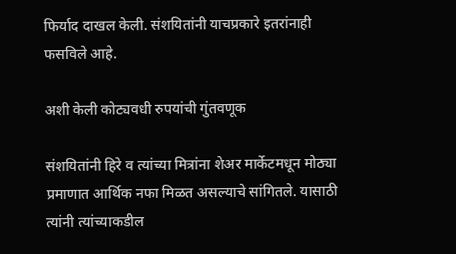फिर्याद दाखल केली. संशयितांनी याचप्रकारे इतरांनाही फसविले आहे.

अशी केली कोट्यवधी रुपयांची गुंतवणूक

संशयितांनी हिरे व त्यांच्या मित्रांना शेअर मार्केटमधून मोठ्या प्रमाणात आर्थिक नफा मिळत असल्याचे सांगितले. यासाठी त्यांनी त्यांच्याकडील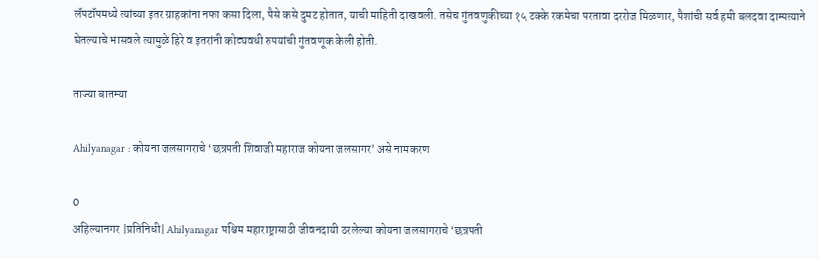लॅपटॉपमध्ये त्यांच्या इतर ग्राहकांना नफा कसा दिला, पैसे कसे दुमट होतात, याची माहिती दाखवली. तसेच गुंतवणुकीच्या १५ टक्के रकमेचा परतावा दररोज मिळणार, पैशांची सर्व हमी बलदवा दाम्पत्याने घेतल्याचे भासवले त्यामुळे हिरे व इतरांनी कोट्यवधी रुपयांची गुंतवणूक केली होती.

ताज्या बातम्या

Ahilyanagar : कोयना जलसागराचे ‘छत्रपती शिवाजी महाराज कोयना जलसागर’ असे नामकरण

0
अहिल्यानगर |प्रतिनिधी| Ahilyanagar पश्चिम महाराष्ट्रासाठी जीवनदायी ठरलेल्या कोयना जलसागराचे ‘छत्रपती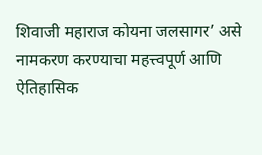शिवाजी महाराज कोयना जलसागर’ असे नामकरण करण्याचा महत्त्वपूर्ण आणि ऐतिहासिक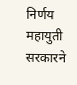निर्णय महायुती सरकारने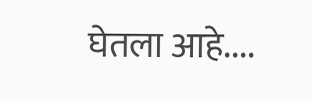घेतला आहे....